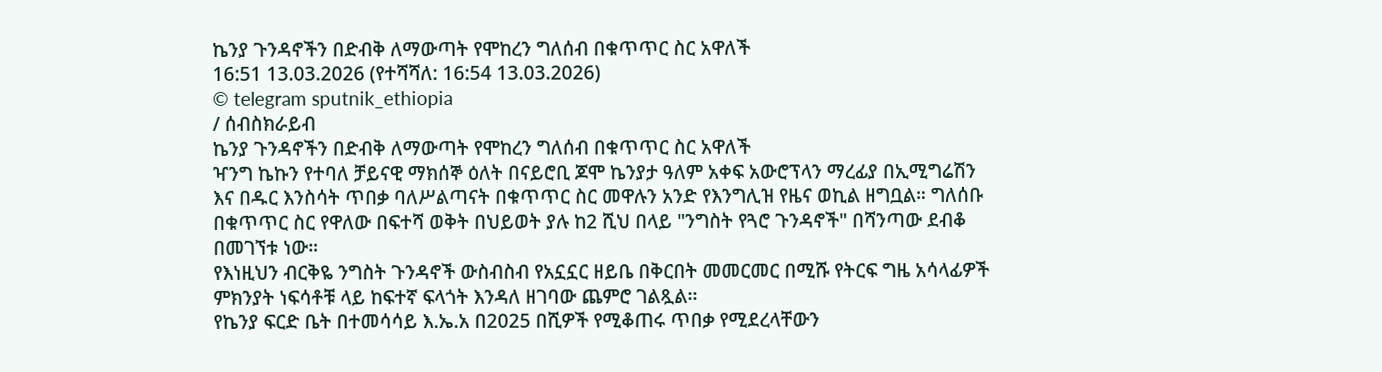ኬንያ ጉንዳኖችን በድብቅ ለማውጣት የሞከረን ግለሰብ በቁጥጥር ስር አዋለች
16:51 13.03.2026 (የተሻሻለ: 16:54 13.03.2026)
© telegram sputnik_ethiopia
/ ሰብስክራይብ
ኬንያ ጉንዳኖችን በድብቅ ለማውጣት የሞከረን ግለሰብ በቁጥጥር ስር አዋለች
ዣንግ ኬኩን የተባለ ቻይናዊ ማክሰኞ ዕለት በናይሮቢ ጆሞ ኬንያታ ዓለም አቀፍ አውሮፕላን ማረፊያ በኢሚግሬሽን እና በዱር እንስሳት ጥበቃ ባለሥልጣናት በቁጥጥር ስር መዋሉን አንድ የእንግሊዝ የዜና ወኪል ዘግቧል። ግለሰቡ በቁጥጥር ስር የዋለው በፍተሻ ወቅት በህይወት ያሉ ከ2 ሺህ በላይ "ንግስት የጓሮ ጉንዳኖች" በሻንጣው ደብቆ በመገኘቱ ነው።
የእነዚህን ብርቅዬ ንግስት ጉንዳኖች ውስብስብ የአኗኗር ዘይቤ በቅርበት መመርመር በሚሹ የትርፍ ግዜ አሳላፊዎች ምክንያት ነፍሳቶቹ ላይ ከፍተኛ ፍላጎት እንዳለ ዘገባው ጨምሮ ገልጿል፡፡
የኬንያ ፍርድ ቤት በተመሳሳይ እ.ኤ.አ በ2025 በሺዎች የሚቆጠሩ ጥበቃ የሚደረላቸውን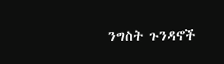ንግስት ጉንዳኖች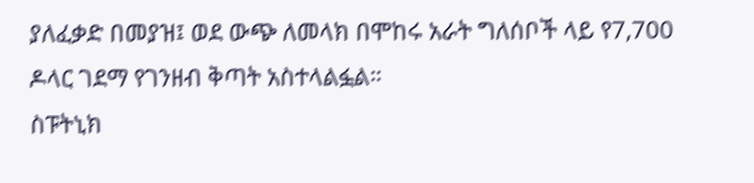ያለፈቃድ በመያዝ፤ ወደ ውጭ ለመላክ በሞከሩ አራት ግለሰቦች ላይ የ7,700 ዶላር ገደማ የገንዘብ ቅጣት አስተላልፏል።
ስፑትኒክ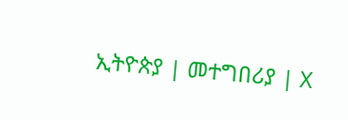ኢትዮጵያ | መተግበሪያ | X